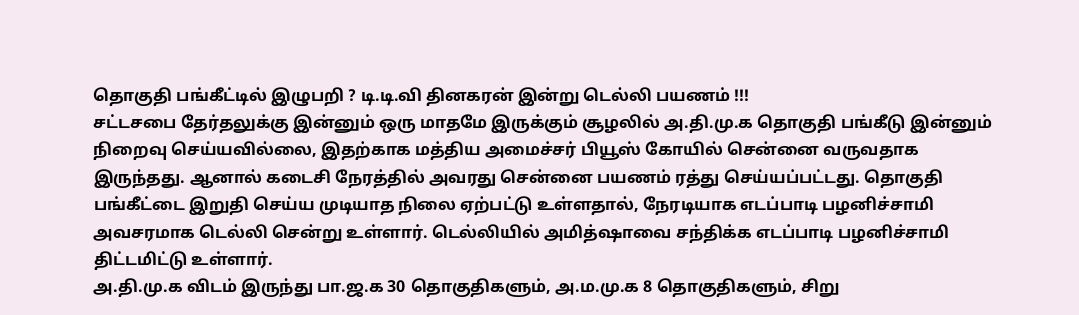தொகுதி பங்கீட்டில் இழுபறி ? டி.டி.வி தினகரன் இன்று டெல்லி பயணம் !!!
சட்டசபை தேர்தலுக்கு இன்னும் ஒரு மாதமே இருக்கும் சூழலில் அ.தி.மு.க தொகுதி பங்கீடு இன்னும் நிறைவு செய்யவில்லை, இதற்காக மத்திய அமைச்சர் பியூஸ் கோயில் சென்னை வருவதாக இருந்தது. ஆனால் கடைசி நேரத்தில் அவரது சென்னை பயணம் ரத்து செய்யப்பட்டது. தொகுதி பங்கீட்டை இறுதி செய்ய முடியாத நிலை ஏற்பட்டு உள்ளதால், நேரடியாக எடப்பாடி பழனிச்சாமி அவசரமாக டெல்லி சென்று உள்ளார். டெல்லியில் அமித்ஷாவை சந்திக்க எடப்பாடி பழனிச்சாமி திட்டமிட்டு உள்ளார்.
அ.தி.மு.க விடம் இருந்து பா.ஜ.க 30 தொகுதிகளும், அ.ம.மு.க 8 தொகுதிகளும், சிறு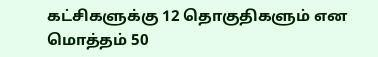கட்சிகளுக்கு 12 தொகுதிகளும் என மொத்தம் 50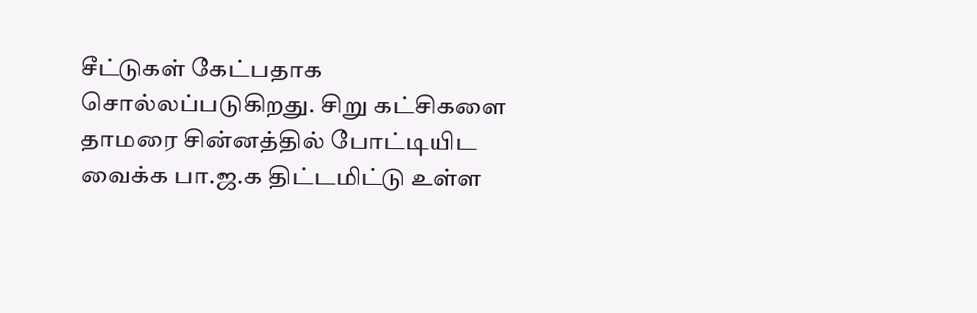சீட்டுகள் கேட்பதாக சொல்லப்படுகிறது. சிறு கட்சிகளை தாமரை சின்னத்தில் போட்டியிட வைக்க பா.ஜ.க திட்டமிட்டு உள்ள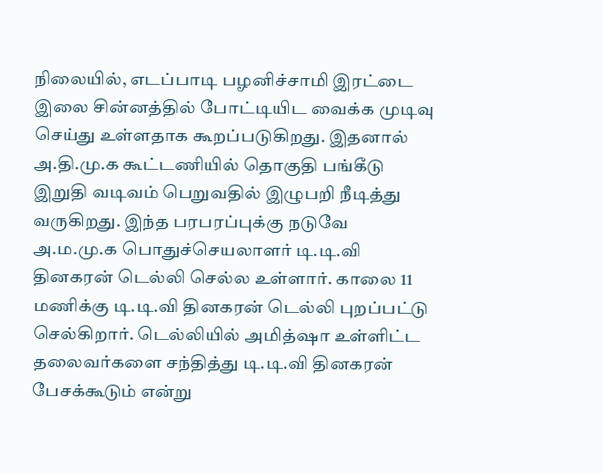நிலையில், எடப்பாடி பழனிச்சாமி இரட்டை இலை சின்னத்தில் போட்டியிட வைக்க முடிவு செய்து உள்ளதாக கூறப்படுகிறது. இதனால் அ.தி.மு.க கூட்டணியில் தொகுதி பங்கீடு இறுதி வடிவம் பெறுவதில் இழுபறி நீடித்து வருகிறது. இந்த பரபரப்புக்கு நடுவே அ.ம.மு.க பொதுச்செயலாளர் டி.டி.வி தினகரன் டெல்லி செல்ல உள்ளார். காலை 11 மணிக்கு டி.டி.வி தினகரன் டெல்லி புறப்பட்டு செல்கிறார். டெல்லியில் அமித்ஷா உள்ளிட்ட தலைவர்களை சந்தித்து டி.டி.வி தினகரன் பேசக்கூடும் என்று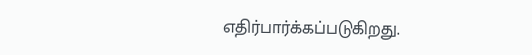எதிர்பார்க்கப்படுகிறது.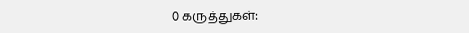0 கருத்துகள்: